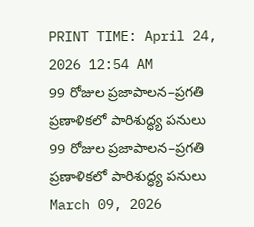PRINT TIME: April 24, 2026 12:54 AM
99 రోజుల ప్రజాపాలన–ప్రగతి ప్రణాళికలో పారిశుద్ధ్య పనులు
99 రోజుల ప్రజాపాలన–ప్రగతి ప్రణాళికలో పారిశుద్ధ్య పనులు
March 09, 2026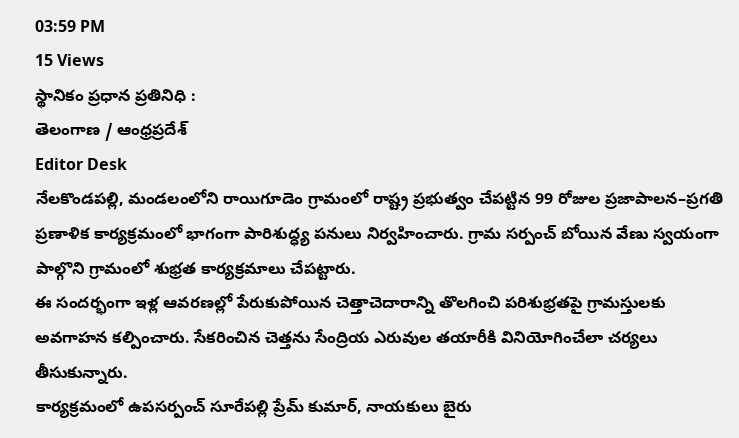03:59 PM
15 Views
స్థానికం ప్రధాన ప్రతినిధి :
తెలంగాణ / ఆంధ్రప్రదేశ్
Editor Desk
నేలకొండపల్లి, మండలంలోని రాయిగూడెం గ్రామంలో రాష్ట్ర ప్రభుత్వం చేపట్టిన 99 రోజుల ప్రజాపాలన–ప్రగతి ప్రణాళిక కార్యక్రమంలో భాగంగా పారిశుద్ధ్య పనులు నిర్వహించారు. గ్రామ సర్పంచ్ బోయిన వేణు స్వయంగా పాల్గొని గ్రామంలో శుభ్రత కార్యక్రమాలు చేపట్టారు.
ఈ సందర్భంగా ఇళ్ల ఆవరణల్లో పేరుకుపోయిన చెత్తాచెదారాన్ని తొలగించి పరిశుభ్రతపై గ్రామస్తులకు అవగాహన కల్పించారు. సేకరించిన చెత్తను సేంద్రియ ఎరువుల తయారీకి వినియోగించేలా చర్యలు తీసుకున్నారు.
కార్యక్రమంలో ఉపసర్పంచ్ సూరేపల్లి ప్రేమ్ కుమార్, నాయకులు బైరు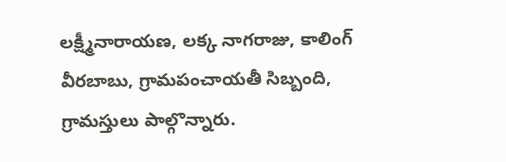లక్ష్మీనారాయణ, లక్క నాగరాజు, కాలింగ్ వీరబాబు, గ్రామపంచాయతీ సిబ్బంది, గ్రామస్తులు పాల్గొన్నారు.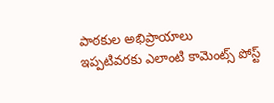పాఠకుల అభిప్రాయాలు
ఇప్పటివరకు ఎలాంటి కామెంట్స్ పోస్ట్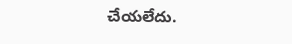చేయలేదు.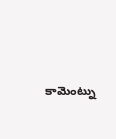కామెంట్ను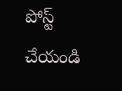పోస్ట్ చేయండి